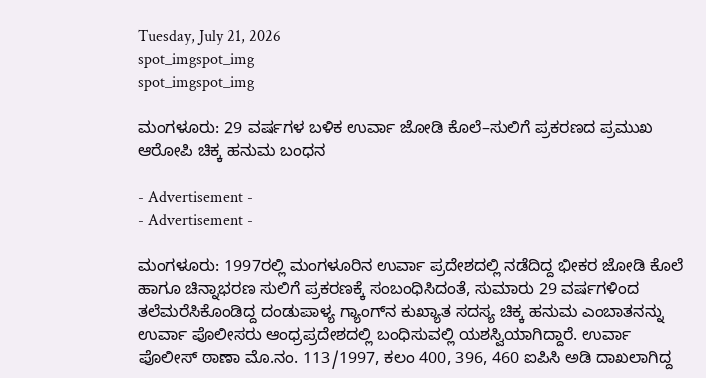Tuesday, July 21, 2026
spot_imgspot_img
spot_imgspot_img

ಮಂಗಳೂರು: 29 ವರ್ಷಗಳ ಬಳಿಕ ಉರ್ವಾ ಜೋಡಿ ಕೊಲೆ–ಸುಲಿಗೆ ಪ್ರಕರಣದ ಪ್ರಮುಖ ಆರೋಪಿ ಚಿಕ್ಕ ಹನುಮ ಬಂಧನ

- Advertisement -
- Advertisement -

ಮಂಗಳೂರು: 1997ರಲ್ಲಿ ಮಂಗಳೂರಿನ ಉರ್ವಾ ಪ್ರದೇಶದಲ್ಲಿ ನಡೆದಿದ್ದ ಭೀಕರ ಜೋಡಿ ಕೊಲೆ ಹಾಗೂ ಚಿನ್ನಾಭರಣ ಸುಲಿಗೆ ಪ್ರಕರಣಕ್ಕೆ ಸಂಬಂಧಿಸಿದಂತೆ, ಸುಮಾರು 29 ವರ್ಷಗಳಿಂದ ತಲೆಮರೆಸಿಕೊಂಡಿದ್ದ ದಂಡುಪಾಳ್ಯ ಗ್ಯಾಂಗ್‌ನ ಕುಖ್ಯಾತ ಸದಸ್ಯ ಚಿಕ್ಕ ಹನುಮ ಎಂಬಾತನನ್ನು ಉರ್ವಾ ಪೊಲೀಸರು ಆಂಧ್ರಪ್ರದೇಶದಲ್ಲಿ ಬಂಧಿಸುವಲ್ಲಿ ಯಶಸ್ವಿಯಾಗಿದ್ದಾರೆ. ಉರ್ವಾ ಪೊಲೀಸ್ ಠಾಣಾ ಮೊ.ನಂ. 113/1997, ಕಲಂ 400, 396, 460 ಐಪಿಸಿ ಅಡಿ ದಾಖಲಾಗಿದ್ದ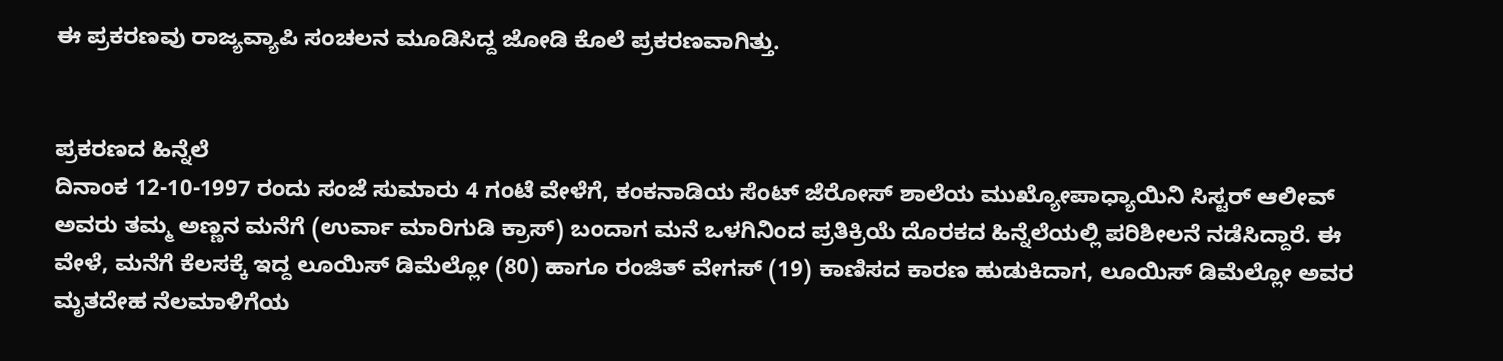ಈ ಪ್ರಕರಣವು ರಾಜ್ಯವ್ಯಾಪಿ ಸಂಚಲನ ಮೂಡಿಸಿದ್ದ ಜೋಡಿ ಕೊಲೆ ಪ್ರಕರಣವಾಗಿತ್ತು.


ಪ್ರಕರಣದ ಹಿನ್ನೆಲೆ
ದಿನಾಂಕ 12-10-1997 ರಂದು ಸಂಜೆ ಸುಮಾರು 4 ಗಂಟೆ ವೇಳೆಗೆ, ಕಂಕನಾಡಿಯ ಸೆಂಟ್ ಜೆರೋಸ್ ಶಾಲೆಯ ಮುಖ್ಯೋಪಾಧ್ಯಾಯಿನಿ ಸಿಸ್ಟರ್ ಆಲೀವ್ ಅವರು ತಮ್ಮ ಅಣ್ಣನ ಮನೆಗೆ (ಉರ್ವಾ ಮಾರಿಗುಡಿ ಕ್ರಾಸ್) ಬಂದಾಗ ಮನೆ ಒಳಗಿನಿಂದ ಪ್ರತಿಕ್ರಿಯೆ ದೊರಕದ ಹಿನ್ನೆಲೆಯಲ್ಲಿ ಪರಿಶೀಲನೆ ನಡೆಸಿದ್ದಾರೆ. ಈ ವೇಳೆ, ಮನೆಗೆ ಕೆಲಸಕ್ಕೆ ಇದ್ದ ಲೂಯಿಸ್ ಡಿಮೆಲ್ಲೋ (80) ಹಾಗೂ ರಂಜಿತ್ ವೇಗಸ್ (19) ಕಾಣಿಸದ ಕಾರಣ ಹುಡುಕಿದಾಗ, ಲೂಯಿಸ್ ಡಿಮೆಲ್ಲೋ ಅವರ ಮೃತದೇಹ ನೆಲಮಾಳಿಗೆಯ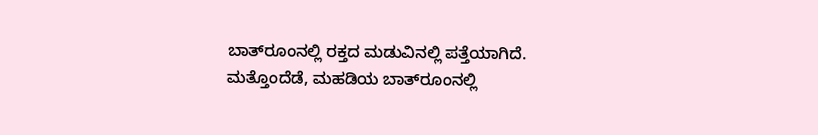ಬಾತ್‌ರೂಂನಲ್ಲಿ ರಕ್ತದ ಮಡುವಿನಲ್ಲಿ ಪತ್ತೆಯಾಗಿದೆ. ಮತ್ತೊಂದೆಡೆ, ಮಹಡಿಯ ಬಾತ್‌ರೂಂನಲ್ಲಿ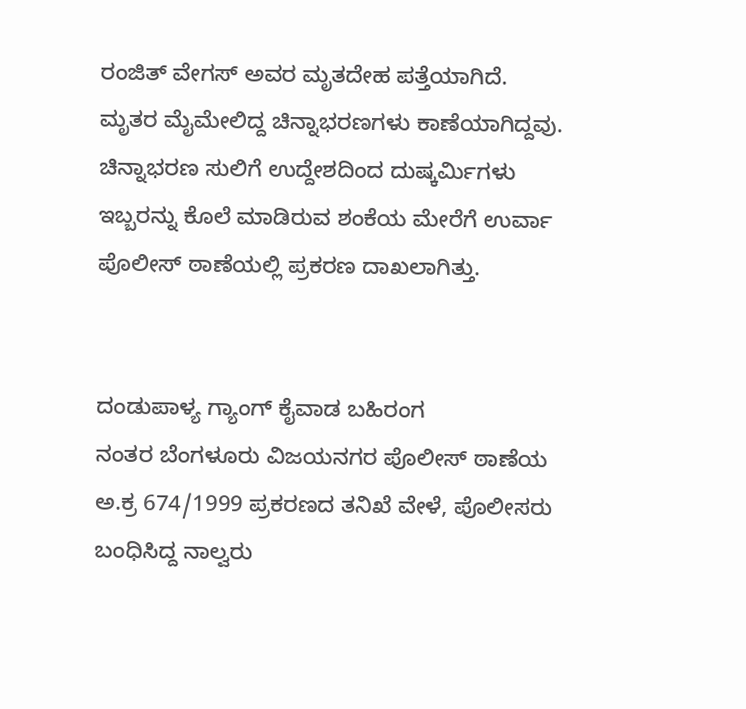ರಂಜಿತ್ ವೇಗಸ್ ಅವರ ಮೃತದೇಹ ಪತ್ತೆಯಾಗಿದೆ. ಮೃತರ ಮೈಮೇಲಿದ್ದ ಚಿನ್ನಾಭರಣಗಳು ಕಾಣೆಯಾಗಿದ್ದವು. ಚಿನ್ನಾಭರಣ ಸುಲಿಗೆ ಉದ್ದೇಶದಿಂದ ದುಷ್ಕರ್ಮಿಗಳು ಇಬ್ಬರನ್ನು ಕೊಲೆ ಮಾಡಿರುವ ಶಂಕೆಯ ಮೇರೆಗೆ ಉರ್ವಾ ಪೊಲೀಸ್ ಠಾಣೆಯಲ್ಲಿ ಪ್ರಕರಣ ದಾಖಲಾಗಿತ್ತು.


ದಂಡುಪಾಳ್ಯ ಗ್ಯಾಂಗ್ ಕೈವಾಡ ಬಹಿರಂಗ
ನಂತರ ಬೆಂಗಳೂರು ವಿಜಯನಗರ ಪೊಲೀಸ್ ಠಾಣೆಯ ಅ.ಕ್ರ 674/1999 ಪ್ರಕರಣದ ತನಿಖೆ ವೇಳೆ, ಪೊಲೀಸರು ಬಂಧಿಸಿದ್ದ ನಾಲ್ವರು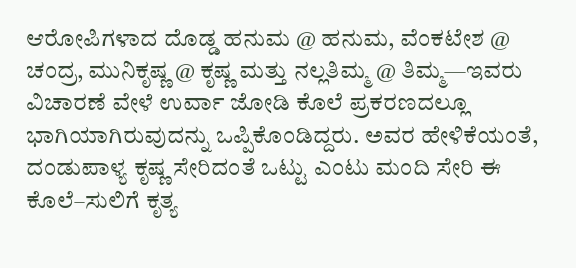ಆರೋಪಿಗಳಾದ ದೊಡ್ಡ ಹನುಮ @ ಹನುಮ, ವೆಂಕಟೇಶ @ ಚಂದ್ರ, ಮುನಿಕೃಷ್ಣ @ ಕೃಷ್ಣ ಮತ್ತು ನಲ್ಲತಿಮ್ಮ @ ತಿಮ್ಮ—ಇವರು ವಿಚಾರಣೆ ವೇಳೆ ಉರ್ವಾ ಜೋಡಿ ಕೊಲೆ ಪ್ರಕರಣದಲ್ಲೂ ಭಾಗಿಯಾಗಿರುವುದನ್ನು ಒಪ್ಪಿಕೊಂಡಿದ್ದರು. ಅವರ ಹೇಳಿಕೆಯಂತೆ, ದಂಡುಪಾಳ್ಯ ಕೃಷ್ಣ ಸೇರಿದಂತೆ ಒಟ್ಟು ಎಂಟು ಮಂದಿ ಸೇರಿ ಈ ಕೊಲೆ–ಸುಲಿಗೆ ಕೃತ್ಯ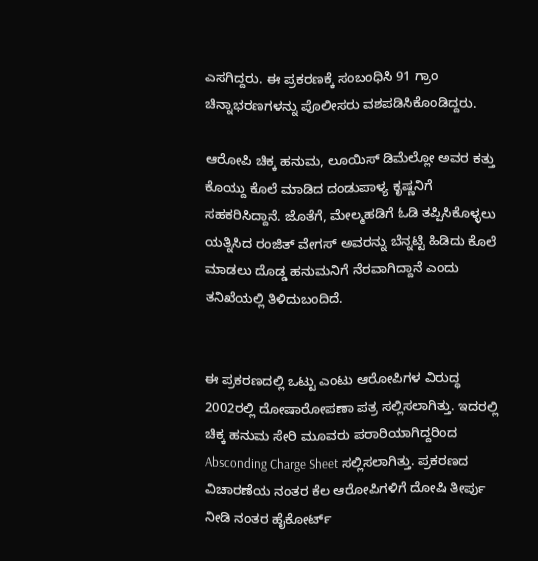ಎಸಗಿದ್ದರು. ಈ ಪ್ರಕರಣಕ್ಕೆ ಸಂಬಂಧಿಸಿ 91 ಗ್ರಾಂ ಚಿನ್ನಾಭರಣಗಳನ್ನು ಪೊಲೀಸರು ವಶಪಡಿಸಿಕೊಂಡಿದ್ದರು.

ಆರೋಪಿ ಚಿಕ್ಕ ಹನುಮ, ಲೂಯಿಸ್ ಡಿಮೆಲ್ಲೋ ಅವರ ಕತ್ತು ಕೊಯ್ದು ಕೊಲೆ ಮಾಡಿದ ದಂಡುಪಾಳ್ಯ ಕೃಷ್ಣನಿಗೆ ಸಹಕರಿಸಿದ್ದಾನೆ. ಜೊತೆಗೆ, ಮೇಲ್ಮಹಡಿಗೆ ಓಡಿ ತಪ್ಪಿಸಿಕೊಳ್ಳಲು ಯತ್ನಿಸಿದ ರಂಜಿತ್ ವೇಗಸ್ ಅವರನ್ನು ಬೆನ್ನಟ್ಟಿ ಹಿಡಿದು ಕೊಲೆ ಮಾಡಲು ದೊಡ್ಡ ಹನುಮನಿಗೆ ನೆರವಾಗಿದ್ದಾನೆ ಎಂದು ತನಿಖೆಯಲ್ಲಿ ತಿಳಿದುಬಂದಿದೆ.


ಈ ಪ್ರಕರಣದಲ್ಲಿ ಒಟ್ಟು ಎಂಟು ಆರೋಪಿಗಳ ವಿರುದ್ಧ 2002ರಲ್ಲಿ ದೋಷಾರೋಪಣಾ ಪತ್ರ ಸಲ್ಲಿಸಲಾಗಿತ್ತು. ಇದರಲ್ಲಿ ಚಿಕ್ಕ ಹನುಮ ಸೇರಿ ಮೂವರು ಪರಾರಿಯಾಗಿದ್ದರಿಂದ Absconding Charge Sheet ಸಲ್ಲಿಸಲಾಗಿತ್ತು. ಪ್ರಕರಣದ ವಿಚಾರಣೆಯ ನಂತರ ಕೆಲ ಆರೋಪಿಗಳಿಗೆ ದೋಷಿ ತೀರ್ಪು ನೀಡಿ ನಂತರ ಹೈಕೋರ್ಟ್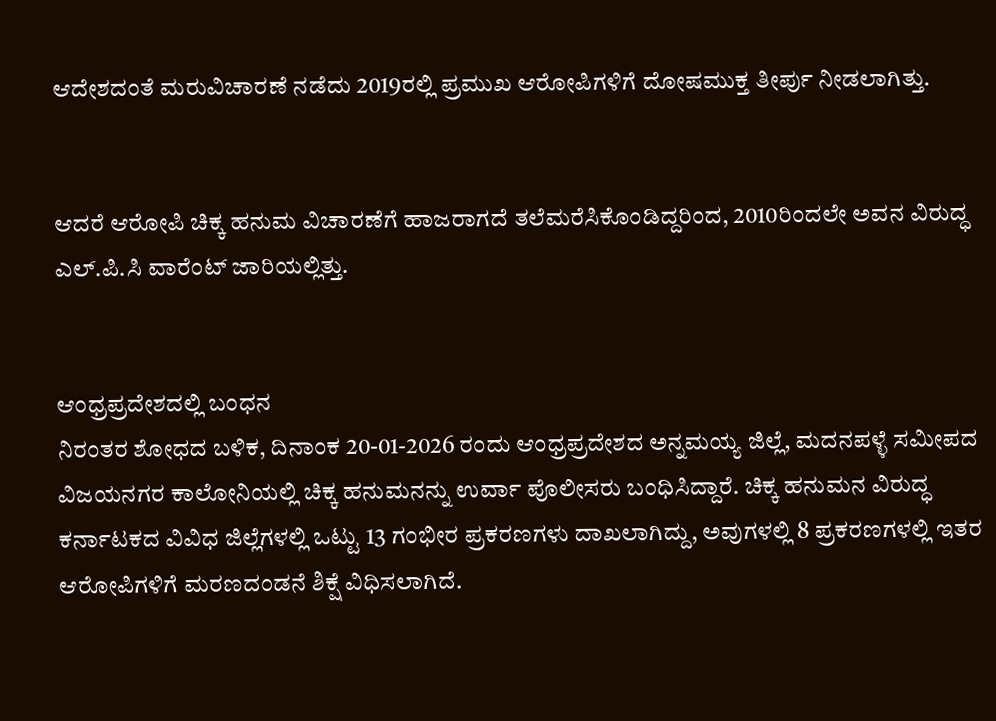ಆದೇಶದಂತೆ ಮರುವಿಚಾರಣೆ ನಡೆದು 2019ರಲ್ಲಿ ಪ್ರಮುಖ ಆರೋಪಿಗಳಿಗೆ ದೋಷಮುಕ್ತ ತೀರ್ಪು ನೀಡಲಾಗಿತ್ತು.


ಆದರೆ ಆರೋಪಿ ಚಿಕ್ಕ ಹನುಮ ವಿಚಾರಣೆಗೆ ಹಾಜರಾಗದೆ ತಲೆಮರೆಸಿಕೊಂಡಿದ್ದರಿಂದ, 2010ರಿಂದಲೇ ಅವನ ವಿರುದ್ಧ ಎಲ್.ಪಿ.ಸಿ ವಾರೆಂಟ್ ಜಾರಿಯಲ್ಲಿತ್ತು.


ಆಂಧ್ರಪ್ರದೇಶದಲ್ಲಿ ಬಂಧನ
ನಿರಂತರ ಶೋಧದ ಬಳಿಕ, ದಿನಾಂಕ 20-01-2026 ರಂದು ಆಂಧ್ರಪ್ರದೇಶದ ಅನ್ನಮಯ್ಯ ಜಿಲ್ಲೆ, ಮದನಪಳ್ಳೆ ಸಮೀಪದ ವಿಜಯನಗರ ಕಾಲೋನಿಯಲ್ಲಿ ಚಿಕ್ಕ ಹನುಮನನ್ನು ಉರ್ವಾ ಪೊಲೀಸರು ಬಂಧಿಸಿದ್ದಾರೆ. ಚಿಕ್ಕ ಹನುಮನ ವಿರುದ್ಧ ಕರ್ನಾಟಕದ ವಿವಿಧ ಜಿಲ್ಲೆಗಳಲ್ಲಿ ಒಟ್ಟು 13 ಗಂಭೀರ ಪ್ರಕರಣಗಳು ದಾಖಲಾಗಿದ್ದು, ಅವುಗಳಲ್ಲಿ 8 ಪ್ರಕರಣಗಳಲ್ಲಿ ಇತರ ಆರೋಪಿಗಳಿಗೆ ಮರಣದಂಡನೆ ಶಿಕ್ಷೆ ವಿಧಿಸಲಾಗಿದೆ.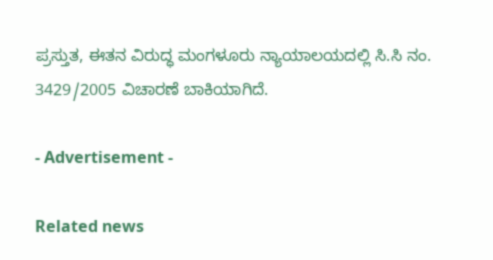ಪ್ರಸ್ತುತ, ಈತನ ವಿರುದ್ಧ ಮಂಗಳೂರು ನ್ಯಾಯಾಲಯದಲ್ಲಿ ಸಿ.ಸಿ ನಂ. 3429/2005 ವಿಚಾರಣೆ ಬಾಕಿಯಾಗಿದೆ.

- Advertisement -

Related news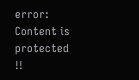error: Content is protected !!